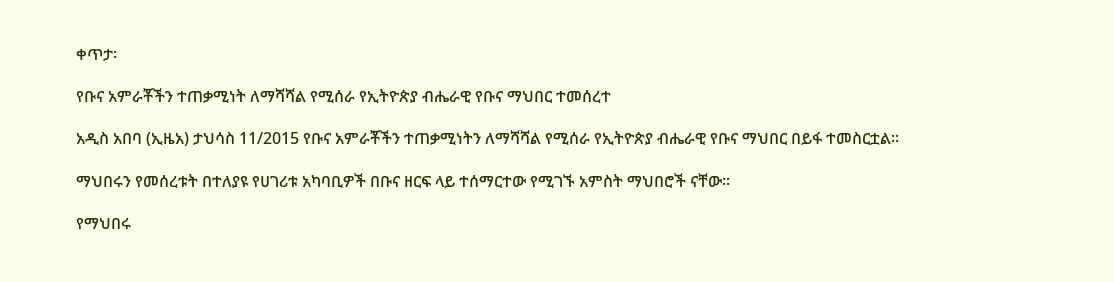ቀጥታ፡

የቡና አምራቾችን ተጠቃሚነት ለማሻሻል የሚሰራ የኢትዮጵያ ብሔራዊ የቡና ማህበር ተመሰረተ

አዲስ አበባ (ኢዜአ) ታህሳስ 11/2015 የቡና አምራቾችን ተጠቃሚነትን ለማሻሻል የሚሰራ የኢትዮጵያ ብሔራዊ የቡና ማህበር በይፋ ተመስርቷል፡፡

ማህበሩን የመሰረቱት በተለያዩ የሀገሪቱ አካባቢዎች በቡና ዘርፍ ላይ ተሰማርተው የሚገኙ አምስት ማህበሮች ናቸው፡፡

የማህበሩ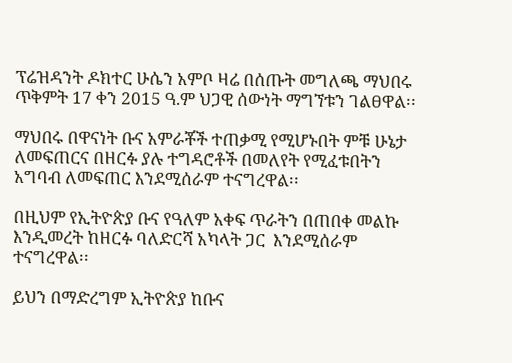ፕሬዝዳንት ዶክተር ሁሴን አምቦ ዛሬ በሰጡት መግለጫ ማህበሩ ጥቅምት 17 ቀን 2015 ዓ.ም ህጋዊ ሰውነት ማግኘቱን ገልፀዋል፡፡

ማህበሩ በዋናነት ቡና አምራቾች ተጠቃሚ የሚሆኑበት ምቹ ሁኔታ ለመፍጠርና በዘርፉ ያሉ ተግዳሮቶች በመለየት የሚፈቱበትን አግባብ ለመፍጠር እንደሚሰራም ተናግረዋል፡፡

በዚህም የኢትዮጵያ ቡና የዓለም አቀፍ ጥራትን በጠበቀ መልኩ እንዲመረት ከዘርፉ ባለድርሻ አካላት ጋር  እንደሚሰራም ተናግረዋል፡፡

ይህን በማድረግም ኢትዮጵያ ከቡና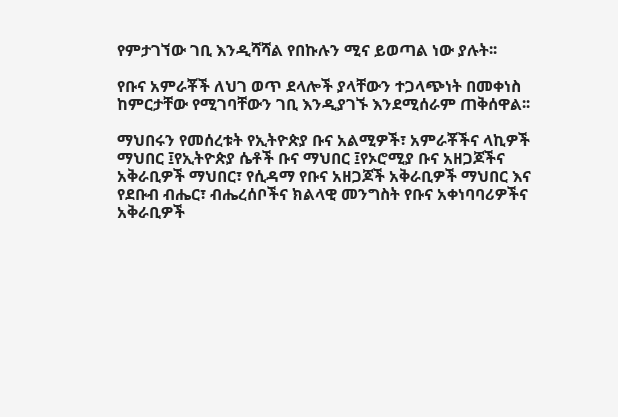የምታገኘው ገቢ እንዲሻሻል የበኩሉን ሚና ይወጣል ነው ያሉት፡፡

የቡና አምራቾች ለህገ ወጥ ደላሎች ያላቸውን ተጋላጭነት በመቀነስ ከምርታቸው የሚገባቸውን ገቢ እንዲያገኙ እንደሚሰራም ጠቅሰዋል፡፡

ማህበሩን የመሰረቱት የኢትዮጵያ ቡና አልሚዎች፣ አምራቾችና ላኪዎች ማህበር ፤የኢትዮጵያ ሴቶች ቡና ማህበር ፤የኦሮሚያ ቡና አዘጋጆችና አቅራቢዎች ማህበር፣ የሲዳማ የቡና አዘጋጆች አቅራቢዎች ማህበር እና የደቡብ ብሔር፣ ብሔረሰቦችና ክልላዊ መንግስት የቡና አቀነባባሪዎችና አቅራቢዎች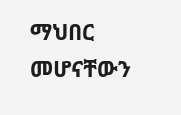ማህበር መሆናቸውን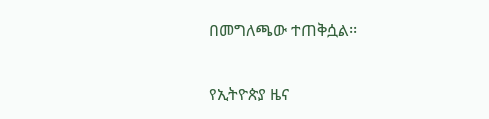በመግለጫው ተጠቅሷል፡፡

የኢትዮጵያ ዜና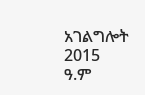አገልግሎት
2015
ዓ.ም